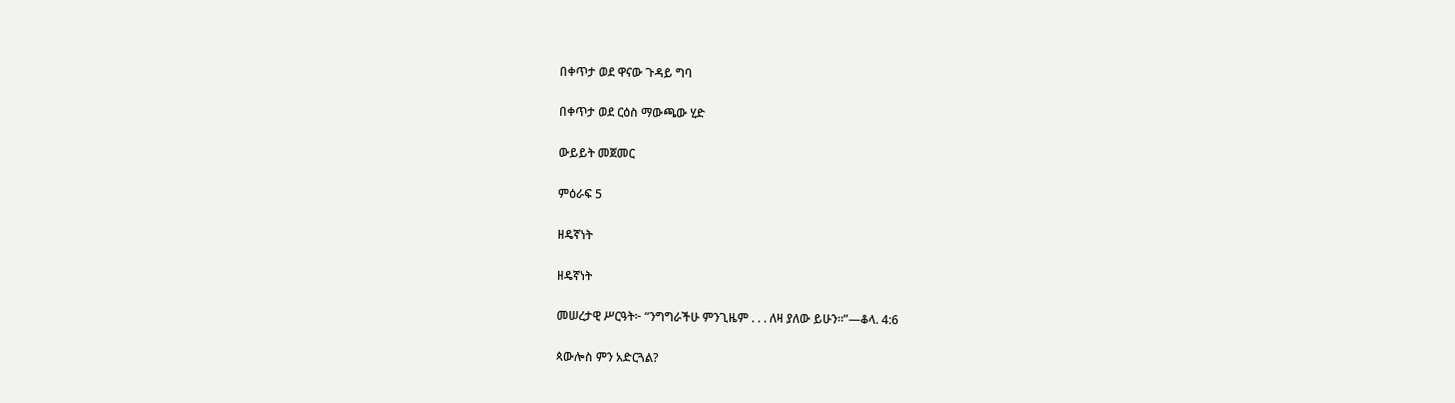በቀጥታ ወደ ዋናው ጉዳይ ግባ

በቀጥታ ወደ ርዕስ ማውጫው ሂድ

ውይይት መጀመር

ምዕራፍ 5

ዘዴኛነት

ዘዴኛነት

መሠረታዊ ሥርዓት፦ “ንግግራችሁ ምንጊዜም . . . ለዛ ያለው ይሁን።”—ቆላ. 4:6

ጳውሎስ ምን አድርጓል?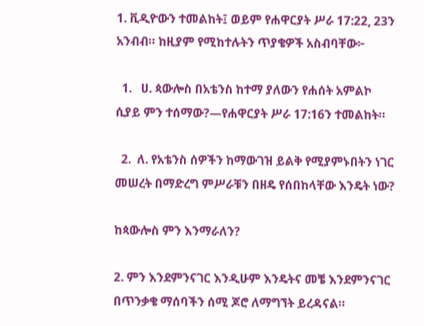1. ቪዲዮውን ተመልከት፤ ወይም የሐዋርያት ሥራ 17:22, 23ን አንብብ። ከዚያም የሚከተሉትን ጥያቄዎች አስብባቸው፦

  1.   ሀ. ጳውሎስ በአቴንስ ከተማ ያለውን የሐሰት አምልኮ ሲያይ ምን ተሰማው?—የሐዋርያት ሥራ 17:16ን ተመልከት።

  2.  ለ. የአቴንስ ሰዎችን ከማውገዝ ይልቅ የሚያምኑበትን ነገር መሠረት በማድረግ ምሥራቹን በዘዴ የሰበከላቸው እንዴት ነው?

ከጳውሎስ ምን እንማራለን?

2. ምን እንደምንናገር እንዲሁም እንዴትና መቼ እንደምንናገር በጥንቃቄ ማሰባችን ሰሚ ጆሮ ለማግኘት ይረዳናል።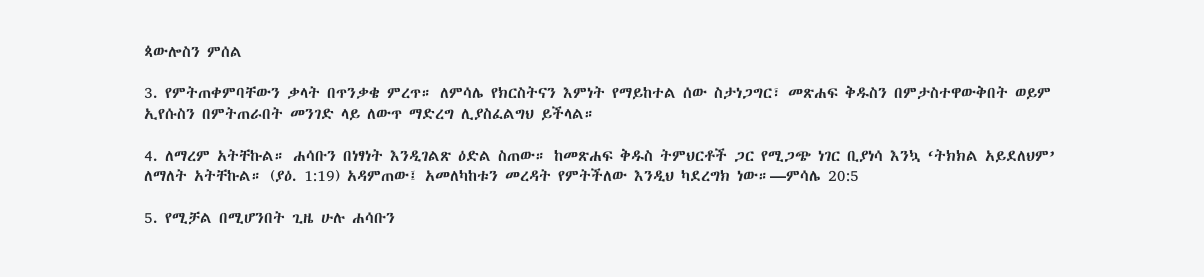ጳውሎስን ምሰል

3. የምትጠቀምባቸውን ቃላት በጥንቃቄ ምረጥ። ለምሳሌ የክርስትናን እምነት የማይከተል ሰው ስታነጋግር፣ መጽሐፍ ቅዱስን በምታስተዋውቅበት ወይም ኢየሱስን በምትጠራበት መንገድ ላይ ለውጥ ማድረግ ሊያስፈልግህ ይችላል።

4. ለማረም አትቸኩል። ሐሳቡን በነፃነት እንዲገልጽ ዕድል ስጠው። ከመጽሐፍ ቅዱስ ትምህርቶች ጋር የሚጋጭ ነገር ቢያነሳ እንኳ ‘ትክክል አይደለህም’ ለማለት አትቸኩል። (ያዕ. 1:19) አዳምጠው፤ አመለካከቱን መረዳት የምትችለው እንዲህ ካደረግክ ነው።—ምሳሌ 20:5

5. የሚቻል በሚሆንበት ጊዜ ሁሉ ሐሳቡን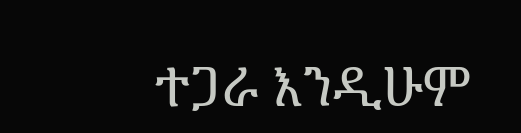ተጋራ እንዲሁም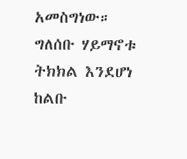አመስግነው። ግለሰቡ ሃይማኖቱ ትክክል እንደሆነ ከልቡ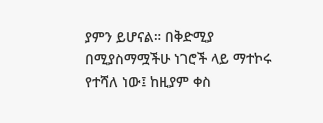ያምን ይሆናል። በቅድሚያ በሚያስማሟችሁ ነገሮች ላይ ማተኮሩ የተሻለ ነው፤ ከዚያም ቀስ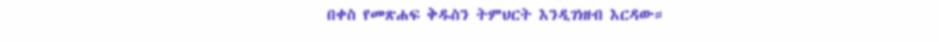በቀስ የመጽሐፍ ቅዱስን ትምህርት እንዲገነዘብ እርዳው።